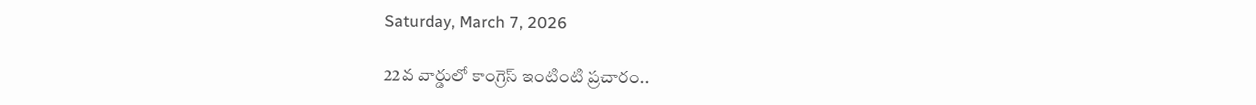Saturday, March 7, 2026

22వ వార్డులో కాంగ్రెస్ ఇంటింటి ప్రచారం..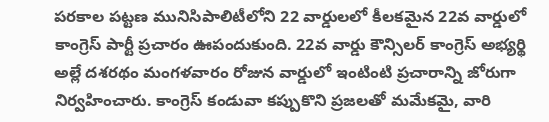పరకాల పట్టణ మునిసిపాలిటీలోని 22 వార్డులలో కీలకమైన 22వ వార్డులో కాంగ్రెస్ పార్టీ ప్రచారం ఊపందుకుంది. 22వ వార్డు కౌన్సిలర్ కాంగ్రెస్ అభ్యర్థి అల్లే దశరథం మంగళవారం రోజున వార్డులో ఇంటింటి ప్రచారాన్ని జోరుగా నిర్వహించారు. కాంగ్రెస్ కండువా కప్పుకొని ప్రజలతో మమేకమై, వారి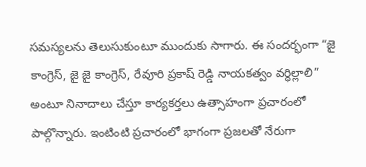సమస్యలను తెలుసుకుంటూ ముందుకు సాగారు. ఈ సందర్భంగా “జై కాంగ్రెస్, జై జై కాంగ్రెస్, రేవూరి ప్రకాష్ రెడ్డి నాయకత్వం వర్ధిల్లాలి” అంటూ నినాదాలు చేస్తూ కార్యకర్తలు ఉత్సాహంగా ప్రచారంలో పాల్గొన్నారు. ఇంటింటి ప్రచారంలో భాగంగా ప్రజలతో నేరుగా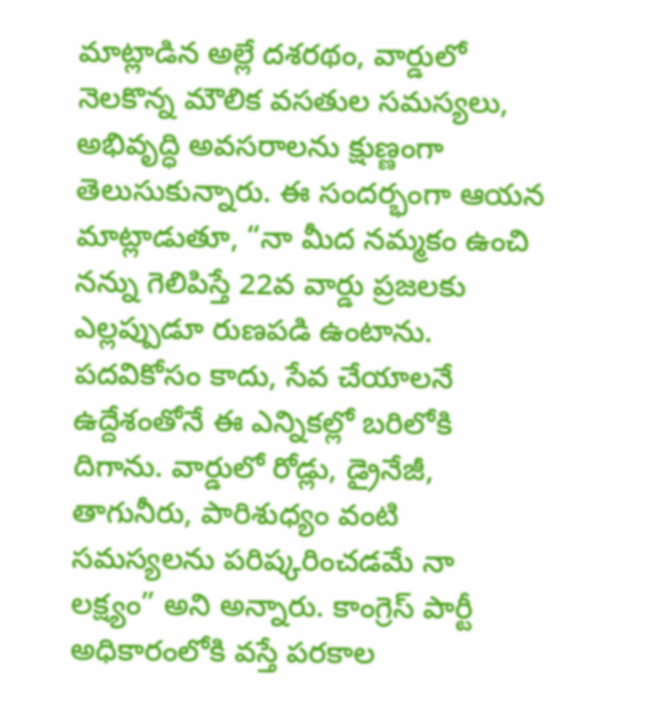మాట్లాడిన అల్లే దశరథం, వార్డులో నెలకొన్న మౌలిక వసతుల సమస్యలు, అభివృద్ధి అవసరాలను క్షుణ్ణంగా తెలుసుకున్నారు. ఈ సందర్భంగా ఆయన మాట్లాడుతూ, “నా మీద నమ్మకం ఉంచి నన్ను గెలిపిస్తే 22వ వార్డు ప్రజలకు ఎల్లప్పుడూ రుణపడి ఉంటాను. పదవికోసం కాదు, సేవ చేయాలనే ఉద్దేశంతోనే ఈ ఎన్నికల్లో బరిలోకి దిగాను. వార్డులో రోడ్లు, డ్రైనేజీ, తాగునీరు, పారిశుధ్యం వంటి సమస్యలను పరిష్కరించడమే నా లక్ష్యం” అని అన్నారు. కాంగ్రెస్ పార్టీ అధికారంలోకి వస్తే పరకాల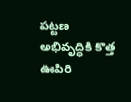పట్టణ అభివృద్ధికి కొత్త ఊపిరి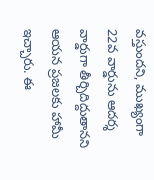వస్తుందని, ముఖ్యంగా 22వ వార్డును ఆదర్శ వార్డుగా తీర్చిదిద్దుతానని ఆయన ప్రజలకు హామీ ఇచ్చారు. ఈ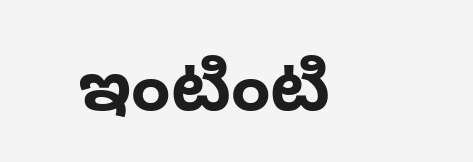ఇంటింటి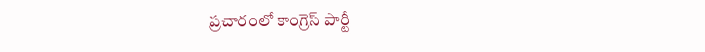ప్రచారంలో కాంగ్రెస్ పార్టీ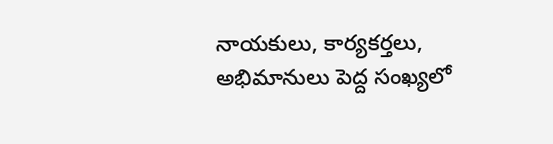నాయకులు, కార్యకర్తలు, అభిమానులు పెద్ద సంఖ్యలో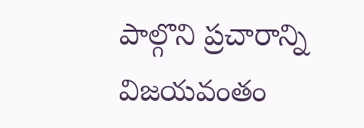పాల్గొని ప్రచారాన్ని విజయవంతం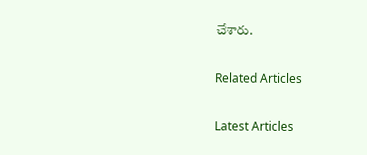చేశారు.

Related Articles

Latest Articles